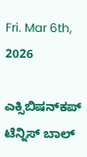Fri. Mar 6th, 2026

ಎಕ್ಸಿಬಿಷನ್‌ಕಪ್ ಟೆನ್ನಿಸ್ ಬಾಲ್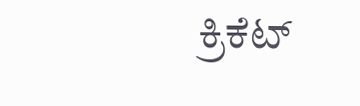ಕ್ರಿಕೆಟ್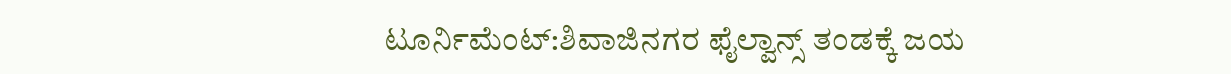ಟೂರ್ನಿಮೆಂಟ್:ಶಿವಾಜಿನಗರ ಫೈಲ್ವಾನ್ಸ್ ತಂಡಕ್ಕೆ ಜಯ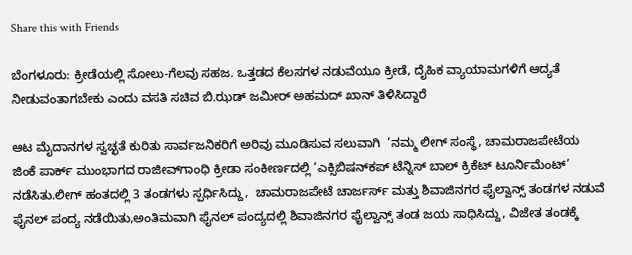Share this with Friends

ಬೆಂಗಳೂರು: ಕ್ರೀಡೆಯಲ್ಲಿ ಸೋಲು-ಗೆಲವು ಸಹಜ. ಒತ್ತಡದ ಕೆಲಸಗಳ ನಡುವೆಯೂ ಕ್ರೀಡೆ, ದೈಹಿಕ ವ್ಯಾಯಾಮಗಳಿಗೆ ಆದ್ಯತೆ ನೀಡುವಂತಾಗಬೇಕು ಎಂದು ವಸತಿ ಸಚಿವ ಬಿ.ಝಡ್ ಜಮೀರ್ ಅಹಮದ್ ಖಾನ್ ತಿಳಿಸಿದ್ದಾರೆ‌

ಆಟ ಮೈದಾನಗಳ ಸ್ವಚ್ಛತೆ ಕುರಿತು ಸಾರ್ವಜನಿಕರಿಗೆ ಅರಿವು ಮೂಡಿಸುವ ಸಲುವಾಗಿ  ‘ನಮ್ಮ ಲೀಗ್ ಸಂಸ್ಥೆ, ಚಾಮರಾಜಪೇಟೆಯ ಜಿಂಕೆ ಪಾರ್ಕ್ ಮುಂಭಾಗದ ರಾಜೀವ್‌ಗಾಂಧಿ ಕ್ರೀಡಾ ಸಂಕೀರ್ಣದಲ್ಲಿ ‘ಎಕ್ಸಿಬಿಷನ್‌ಕಪ್ ಟೆನ್ನಿಸ್ ಬಾಲ್ ಕ್ರಿಕೆಟ್ ಟೂರ್ನಿಮೆಂಟ್’ ನಡೆಸಿತು.ಲೀಗ್ ಹಂತದಲ್ಲಿ 3 ತಂಡಗಳು ಸ್ಪರ್ಧಿಸಿದ್ದು,  ಚಾಮರಾಜಪೇಟೆ ಚಾರ್ಜರ್ಸ್ ಮತ್ತು ಶಿವಾಜಿನಗರ ಫೈಲ್ವಾನ್ಸ್ ತಂಡಗಳ ನಡುವೆ ಫೈನಲ್ ಪಂದ್ಯ ನಡೆಯಿತು,ಅಂತಿಮವಾಗಿ ಫೈನಲ್ ಪಂದ್ಯದಲ್ಲಿ ಶಿವಾಜಿನಗರ ಫೈಲ್ವಾನ್ಸ್ ತಂಡ ಜಯ ಸಾಧಿಸಿದ್ದು, ವಿಜೇತ ತಂಡಕ್ಕೆ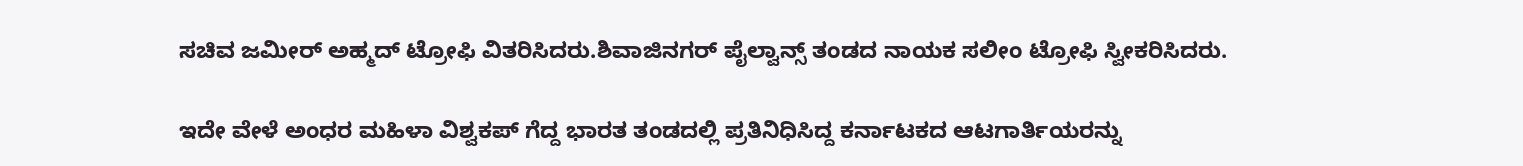ಸಚಿವ ಜಮೀರ್ ಅಹ್ಮದ್ ಟ್ರೋಫಿ ವಿತರಿಸಿದರು.ಶಿವಾಜಿನಗರ್ ಪೈಲ್ವಾನ್ಸ್ ತಂಡದ ನಾಯಕ ಸಲೀಂ ಟ್ರೋಫಿ ಸ್ವೀಕರಿಸಿದರು.

ಇದೇ ವೇಳೆ ಅಂಧರ ಮಹಿಳಾ ವಿಶ್ವಕಪ್ ಗೆದ್ದ ಭಾರತ ತಂಡದಲ್ಲಿ ಪ್ರತಿನಿಧಿಸಿದ್ದ ಕರ್ನಾಟಕದ ಆಟಗಾರ್ತಿಯರನ್ನು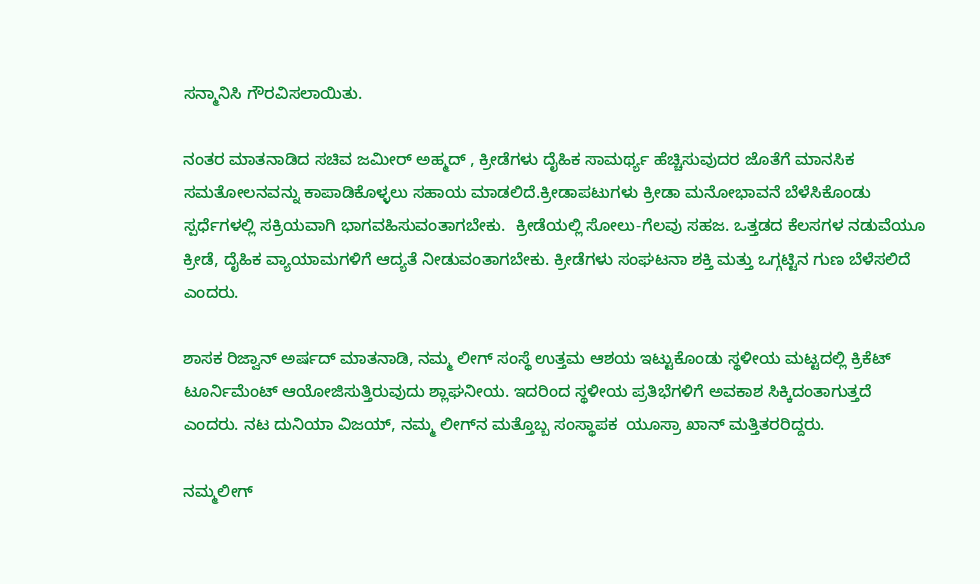ಸನ್ಮಾನಿಸಿ ಗೌರವಿಸಲಾಯಿತು.

ನಂತರ ಮಾತನಾಡಿದ ಸಚಿವ ಜಮೀರ್ ಅಹ್ಮದ್ , ಕ್ರೀಡೆಗಳು ದೈಹಿಕ ಸಾಮರ್ಥ್ಯ ಹೆಚ್ಚಿಸುವುದರ ಜೊತೆಗೆ ಮಾನಸಿಕ ಸಮತೋಲನವನ್ನು ಕಾಪಾಡಿಕೊಳ್ಳಲು ಸಹಾಯ ಮಾಡಲಿದೆ.ಕ್ರೀಡಾಪಟುಗಳು ಕ್ರೀಡಾ ಮನೋಭಾವನೆ ಬೆಳೆಸಿಕೊಂಡು ಸ್ಪರ್ಧೆಗಳಲ್ಲಿ ಸಕ್ರಿಯವಾಗಿ ಭಾಗವಹಿಸುವಂತಾಗಬೇಕು.  ಕ್ರೀಡೆಯಲ್ಲಿ ಸೋಲು-ಗೆಲವು ಸಹಜ. ಒತ್ತಡದ ಕೆಲಸಗಳ ನಡುವೆಯೂ ಕ್ರೀಡೆ, ದೈಹಿಕ ವ್ಯಾಯಾಮಗಳಿಗೆ ಆದ್ಯತೆ ನೀಡುವಂತಾಗಬೇಕು. ಕ್ರೀಡೆಗಳು ಸಂಘಟನಾ ಶಕ್ತಿ ಮತ್ತು ಒಗ್ಗಟ್ಟಿನ ಗುಣ ಬೆಳೆಸಲಿದೆ ಎಂದರು.

ಶಾಸಕ ರಿಜ್ವಾನ್ ಅರ್ಷದ್ ಮಾತನಾಡಿ, ನಮ್ಮ ಲೀಗ್ ಸಂಸ್ಥೆ ಉತ್ತಮ ಆಶಯ ಇಟ್ಟುಕೊಂಡು ಸ್ಥಳೀಯ ಮಟ್ಟದಲ್ಲಿ ಕ್ರಿಕೆಟ್ ಟೂರ್ನಿಮೆಂಟ್ ಆಯೋಜಿಸುತ್ತಿರುವುದು ಶ್ಲಾಘನೀಯ. ಇದರಿಂದ ಸ್ಥಳೀಯ ಪ್ರತಿಭೆಗಳಿಗೆ ಅವಕಾಶ ಸಿಕ್ಕಿದಂತಾಗುತ್ತದೆ ಎಂದರು. ನಟ ದುನಿಯಾ ವಿಜಯ್, ನಮ್ಮ ಲೀಗ್‌ನ ಮತ್ತೊಬ್ಬ ಸಂಸ್ಥಾಪಕ  ಯೂಸ್ರಾ ಖಾನ್ ಮತ್ತಿತರರಿದ್ದರು.

ನಮ್ಮಲೀಗ್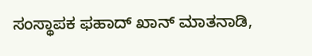ಸಂಸ್ಥಾಪಕ ಫಹಾದ್ ಖಾನ್ ಮಾತನಾಡಿ,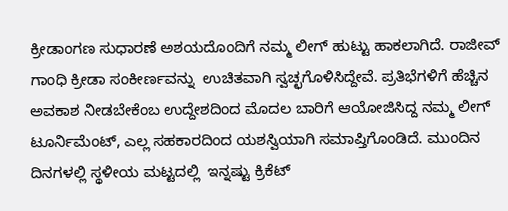ಕ್ರೀಡಾಂಗಣ ಸುಧಾರಣೆ ಅಶಯದೊಂದಿಗೆ ನಮ್ಮ ಲೀಗ್ ಹುಟ್ಟು ಹಾಕಲಾಗಿದೆ. ರಾಜೀವ್ ಗಾಂಧಿ ಕ್ರೀಡಾ ಸಂಕೀರ್ಣವನ್ನು  ಉಚಿತವಾಗಿ ಸ್ವಚ್ಛಗೊಳಿಸಿದ್ದೇವೆ. ಪ್ರತಿಭೆಗಳಿಗೆ ಹೆಚ್ಚಿನ ಅವಕಾಶ ನೀಡಬೇಕೆಂಬ ಉದ್ದೇಶದಿಂದ ಮೊದಲ ಬಾರಿಗೆ ಆಯೋಜಿಸಿದ್ದ ನಮ್ಮ ಲೀಗ್ ಟೂರ್ನಿಮೆಂಟ್, ಎಲ್ಲ ಸಹಕಾರದಿಂದ ಯಶಸ್ವಿಯಾಗಿ ಸಮಾಪ್ತಿಗೊಂಡಿದೆ. ಮುಂದಿನ ದಿನಗಳಲ್ಲಿ ಸ್ಥಳೀಯ ಮಟ್ಟದಲ್ಲಿ  ಇನ್ನಷ್ಟು ಕ್ರಿಕೆಟ್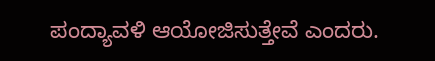ಪಂದ್ಯಾವಳಿ ಆಯೋಜಿಸುತ್ತೇವೆ ಎಂದರು.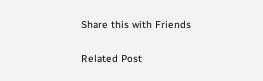Share this with Friends

Related Post